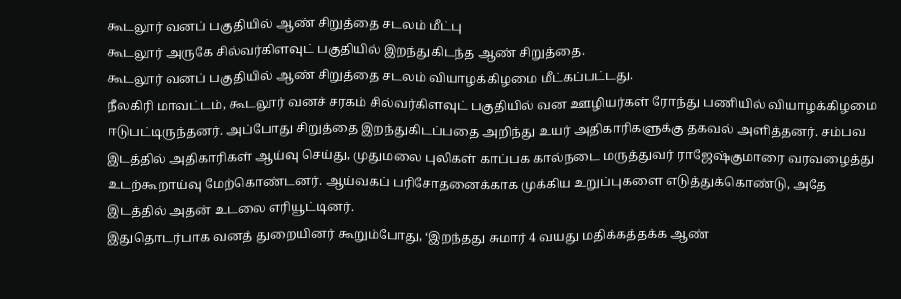கூடலூர் வனப் பகுதியில் ஆண் சிறுத்தை சடலம் மீட்பு
கூடலூர் அருகே சில்வர்கிளவுட் பகுதியில் இறந்துகிடந்த ஆண் சிறுத்தை.
கூடலூர் வனப் பகுதியில் ஆண் சிறுத்தை சடலம் வியாழக்கிழமை மீட்கப்பட்டது.
நீலகிரி மாவட்டம், கூடலூர் வனச் சரகம் சில்வர்கிளவுட் பகுதியில் வன ஊழியர்கள் ரோந்து பணியில் வியாழக்கிழமை ஈடுபட்டிருந்தனர். அப்போது சிறுத்தை இறந்துகிடப்பதை அறிந்து உயர் அதிகாரிகளுக்கு தகவல் அளித்தனர். சம்பவ இடத்தில் அதிகாரிகள் ஆய்வு செய்து, முதுமலை புலிகள் காப்பக கால்நடை மருத்துவர் ராஜேஷ்குமாரை வரவழைத்து உடற்கூறாய்வு மேற்கொண்டனர். ஆய்வகப் பரிசோதனைக்காக முக்கிய உறுப்புகளை எடுத்துக்கொண்டு, அதே இடத்தில் அதன் உடலை எரியூட்டினர்.
இதுதொடர்பாக வனத் துறையினர் கூறும்போது, ‘இறந்தது சுமார் 4 வயது மதிக்கத்தக்க ஆண்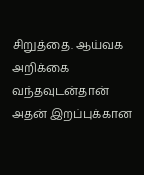சிறுத்தை. ஆய்வக அறிக்கை வந்தவுடன்தான் அதன் இறப்புக்கான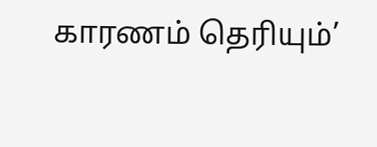காரணம் தெரியும்’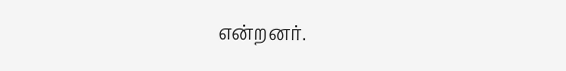என்றனர்.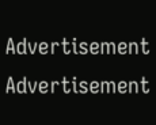Advertisement
Advertisement